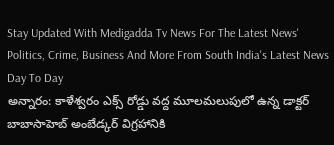Stay Updated With Medigadda Tv News For The Latest News' Politics, Crime, Business And More From South India's Latest News Day To Day
అన్నారం: కాళేశ్వరం ఎక్స్ రోడ్డు వద్ద మూలమలుపులో ఉన్న డాక్టర్ బాబాసాహెబ్ అంబేడ్కర్ విగ్రహానికి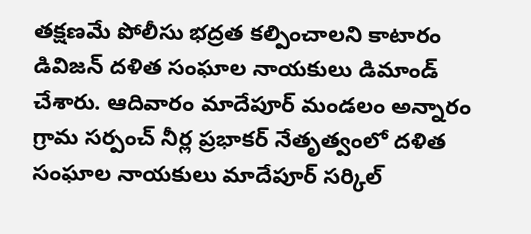తక్షణమే పోలీసు భద్రత కల్పించాలని కాటారం డివిజన్ దళిత సంఘాల నాయకులు డిమాండ్ చేశారు. ఆదివారం మాదేపూర్ మండలం అన్నారం గ్రామ సర్పంచ్ నీర్ల ప్రభాకర్ నేతృత్వంలో దళిత సంఘాల నాయకులు మాదేపూర్ సర్కిల్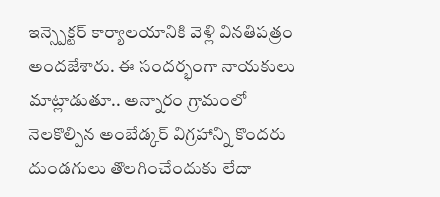ఇన్స్పెక్టర్ కార్యాలయానికి వెళ్లి వినతిపత్రం అందజేశారు. ఈ సందర్భంగా నాయకులు మాట్లాడుతూ.. అన్నారం గ్రామంలో నెలకొల్పిన అంబేడ్కర్ విగ్రహాన్ని కొందరు దుండగులు తొలగించేందుకు లేదా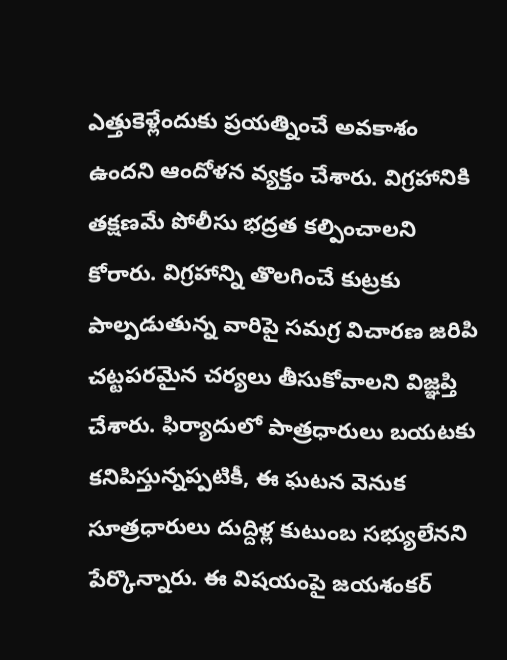ఎత్తుకెళ్లేందుకు ప్రయత్నించే అవకాశం ఉందని ఆందోళన వ్యక్తం చేశారు. విగ్రహానికి తక్షణమే పోలీసు భద్రత కల్పించాలని కోరారు. విగ్రహాన్ని తొలగించే కుట్రకు పాల్పడుతున్న వారిపై సమగ్ర విచారణ జరిపి చట్టపరమైన చర్యలు తీసుకోవాలని విజ్ఞప్తి చేశారు. ఫిర్యాదులో పాత్రధారులు బయటకు కనిపిస్తున్నప్పటికీ, ఈ ఘటన వెనుక సూత్రధారులు దుద్దిళ్ల కుటుంబ సభ్యులేనని పేర్కొన్నారు. ఈ విషయంపై జయశంకర్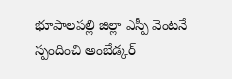భూపాలపల్లి జిల్లా ఎస్పీ వెంటనే స్పందించి అంబేడ్కర్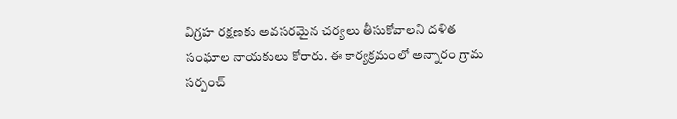విగ్రహ రక్షణకు అవసరమైన చర్యలు తీసుకోవాలని దళిత సంఘాల నాయకులు కోరారు. ఈ కార్యక్రమంలో అన్నారం గ్రామ సర్పంచ్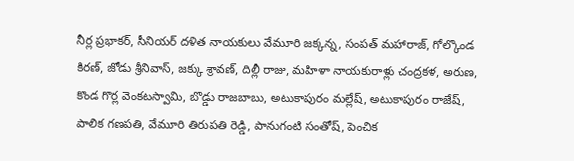నీర్ల ప్రభాకర్, సీనియర్ దళిత నాయకులు వేమూరి జక్కన్న, సంపత్ మహారాజ్, గోల్కొండ కిరణ్, జోడు శ్రీనివాస్, జక్కు శ్రావణ్, దిల్లీ రాజు, మహిళా నాయకురాళ్లు చంద్రకళ, అరుణ, కొండ గొర్ల వెంకటస్వామి, బొడ్డు రాజబాబు, అటుకాపురం మల్లేష్, అటుకాపురం రాజేష్, పాలిక గణపతి, వేమూరి తిరుపతి రెడ్డి, పానుగంటి సంతోష్, పెంచిక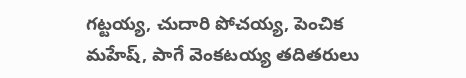గట్టయ్య, చుదారి పోచయ్య, పెంచిక మహేష్, పాగే వెంకటయ్య తదితరులు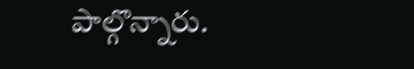పాల్గొన్నారు.